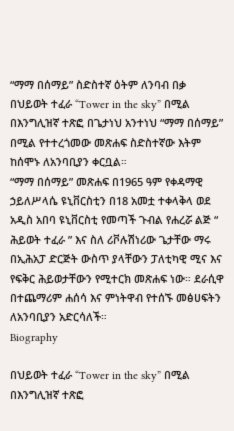“ማማ በሰማይ” ስድስተኛ ዕትም ለንባብ በቃ
በህይወት ተፈራ “Tower in the sky” በሚል በእንግሊዝኛ ተጽፎ በጌታነህ አንተነህ “ማማ በሰማይ” በሚል የተተረጎመው መጽሐፍ ስድስተኛው እትም ከሰሞኑ ለአንባቢያን ቀርቧል።
“ማማ በሰማይ” መጽሐፍ በ1965 ዓም የቀዳማዊ ኃይለሥላሴ ዩኒቨርስቲን በ18 አመቷ ተቀላቅላ ወደ አዲስ አበባ ዩኒቨርስቲ የመጣች ጉብል የሐረሯ ልጅ “ ሕይወት ተፈራ ” እና ስለ ሪቮሉሽነሪው ጌታቸው ማሩ በኢሕአፓ ድርጅት ውስጥ ያላቸውን ፓለቲካዊ ሚና እና የፍቅር ሕይወታቸውን የሚተርክ መጽሐፍ ነው። ደራሲዋ በተጨማሪም ሐሰሳ እና ምነትዋብ የተሰኙ መፅሀፍትን ለአንባቢያን አድርሳለች።
Biography

በህይወት ተፈራ “Tower in the sky” በሚል በእንግሊዝኛ ተጽፎ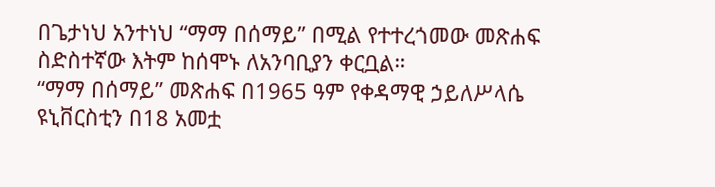በጌታነህ አንተነህ “ማማ በሰማይ” በሚል የተተረጎመው መጽሐፍ ስድስተኛው እትም ከሰሞኑ ለአንባቢያን ቀርቧል።
“ማማ በሰማይ” መጽሐፍ በ1965 ዓም የቀዳማዊ ኃይለሥላሴ ዩኒቨርስቲን በ18 አመቷ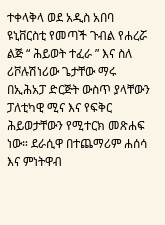ተቀላቅላ ወደ አዲስ አበባ ዩኒቨርስቲ የመጣች ጉብል የሐረሯ ልጅ “ ሕይወት ተፈራ ” እና ስለ ሪቮሉሽነሪው ጌታቸው ማሩ በኢሕአፓ ድርጅት ውስጥ ያላቸውን ፓለቲካዊ ሚና እና የፍቅር ሕይወታቸውን የሚተርክ መጽሐፍ ነው። ደራሲዋ በተጨማሪም ሐሰሳ እና ምነትዋብ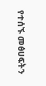የተሰኙ መፅሀፍትን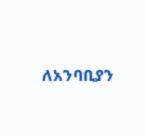ለአንባቢያን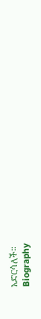አድርሳለች።
Biography